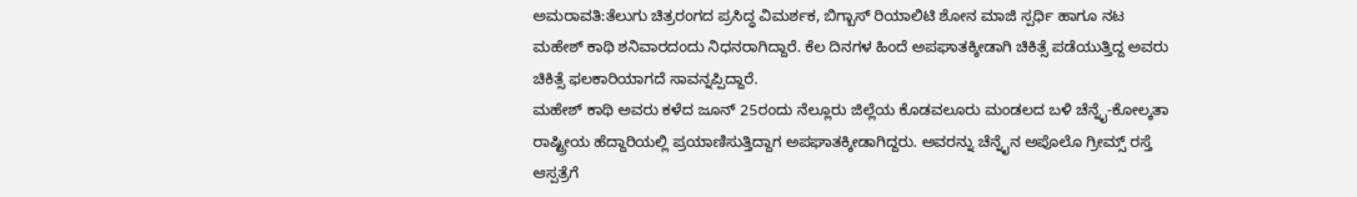ಅಮರಾವತಿ:ತೆಲುಗು ಚಿತ್ರರಂಗದ ಪ್ರಸಿದ್ಧ ವಿಮರ್ಶಕ, ಬಿಗ್ಬಾಸ್ ರಿಯಾಲಿಟಿ ಶೋನ ಮಾಜಿ ಸ್ಪರ್ಧಿ ಹಾಗೂ ನಟ ಮಹೇಶ್ ಕಾಥಿ ಶನಿವಾರದಂದು ನಿಧನರಾಗಿದ್ದಾರೆ. ಕೆಲ ದಿನಗಳ ಹಿಂದೆ ಅಪಘಾತಕ್ಕೀಡಾಗಿ ಚಿಕಿತ್ಸೆ ಪಡೆಯುತ್ತಿದ್ದ ಅವರು ಚಿಕಿತ್ಸೆ ಫಲಕಾರಿಯಾಗದೆ ಸಾವನ್ನಪ್ಪಿದ್ದಾರೆ.
ಮಹೇಶ್ ಕಾಥಿ ಅವರು ಕಳೆದ ಜೂನ್ 25ರಂದು ನೆಲ್ಲೂರು ಜಿಲ್ಲೆಯ ಕೊಡವಲೂರು ಮಂಡಲದ ಬಳಿ ಚೆನ್ನೈ-ಕೋಲ್ಕತಾ ರಾಷ್ಟ್ರೀಯ ಹೆದ್ದಾರಿಯಲ್ಲಿ ಪ್ರಯಾಣಿಸುತ್ತಿದ್ದಾಗ ಅಪಘಾತಕ್ಕೀಡಾಗಿದ್ದರು. ಅವರನ್ನು ಚೆನ್ನೈನ ಅಪೊಲೊ ಗ್ರೀಮ್ಸ್ ರಸ್ತೆ ಆಸ್ಪತ್ರೆಗೆ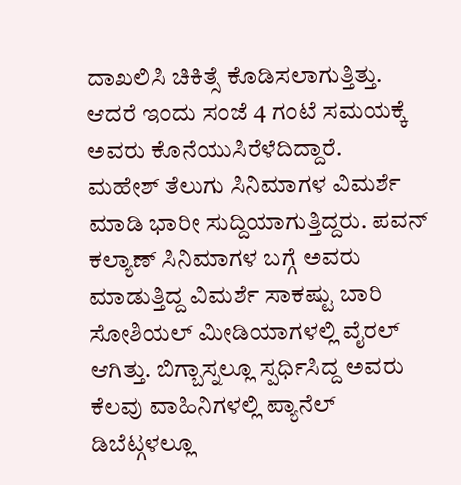ದಾಖಲಿಸಿ ಚಿಕಿತ್ಸೆ ಕೊಡಿಸಲಾಗುತ್ತಿತ್ತು. ಆದರೆ ಇಂದು ಸಂಜೆ 4 ಗಂಟೆ ಸಮಯಕ್ಕೆ ಅವರು ಕೊನೆಯುಸಿರೆಳೆದಿದ್ದಾರೆ.
ಮಹೇಶ್ ತೆಲುಗು ಸಿನಿಮಾಗಳ ವಿಮರ್ಶೆ ಮಾಡಿ ಭಾರೀ ಸುದ್ದಿಯಾಗುತ್ತಿದ್ದರು. ಪವನ್ ಕಲ್ಯಾಣ್ ಸಿನಿಮಾಗಳ ಬಗ್ಗೆ ಅವರು ಮಾಡುತ್ತಿದ್ದ ವಿಮರ್ಶೆ ಸಾಕಷ್ಟು ಬಾರಿ ಸೋಶಿಯಲ್ ಮೀಡಿಯಾಗಳಲ್ಲಿ ವೈರಲ್ ಆಗಿತ್ತು. ಬಿಗ್ಬಾಸ್ನಲ್ಲೂ ಸ್ಪರ್ಧಿಸಿದ್ದ ಅವರು ಕೆಲವು ವಾಹಿನಿಗಳಲ್ಲಿ ಪ್ಯಾನೆಲ್ ಡಿಬೆಟ್ಗಳಲ್ಲೂ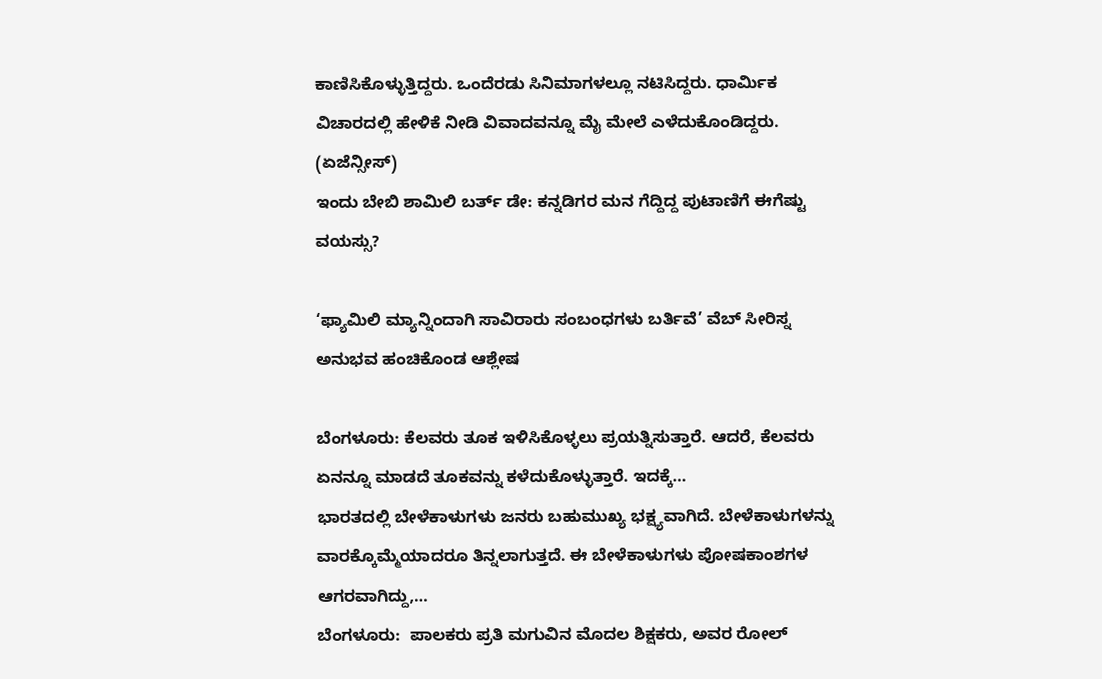ಕಾಣಿಸಿಕೊಳ್ಳುತ್ತಿದ್ದರು. ಒಂದೆರಡು ಸಿನಿಮಾಗಳಲ್ಲೂ ನಟಿಸಿದ್ದರು. ಧಾರ್ಮಿಕ ವಿಚಾರದಲ್ಲಿ ಹೇಳಿಕೆ ನೀಡಿ ವಿವಾದವನ್ನೂ ಮೈ ಮೇಲೆ ಎಳೆದುಕೊಂಡಿದ್ದರು. (ಏಜೆನ್ಸೀಸ್)
ಇಂದು ಬೇಬಿ ಶಾಮಿಲಿ ಬರ್ತ್ ಡೇ: ಕನ್ನಡಿಗರ ಮನ ಗೆದ್ದಿದ್ದ ಪುಟಾಣಿಗೆ ಈಗೆಷ್ಟು ವಯಸ್ಸು?

‘ಫ್ಯಾಮಿಲಿ ಮ್ಯಾನ್ನಿಂದಾಗಿ ಸಾವಿರಾರು ಸಂಬಂಧಗಳು ಬರ್ತಿವೆ’ ವೆಬ್ ಸೀರಿಸ್ನ ಅನುಭವ ಹಂಚಿಕೊಂಡ ಆಶ್ಲೇಷ

ಬೆಂಗಳೂರು: ಕೆಲವರು ತೂಕ ಇಳಿಸಿಕೊಳ್ಳಲು ಪ್ರಯತ್ನಿಸುತ್ತಾರೆ. ಆದರೆ, ಕೆಲವರು ಏನನ್ನೂ ಮಾಡದೆ ತೂಕವನ್ನು ಕಳೆದುಕೊಳ್ಳುತ್ತಾರೆ. ಇದಕ್ಕೆ…
ಭಾರತದಲ್ಲಿ ಬೇಳೆಕಾಳುಗಳು ಜನರು ಬಹುಮುಖ್ಯ ಭಕ್ಷ್ಯವಾಗಿದೆ. ಬೇಳೆಕಾಳುಗಳನ್ನು ವಾರಕ್ಕೊಮ್ಮೆಯಾದರೂ ತಿನ್ನಲಾಗುತ್ತದೆ. ಈ ಬೇಳೆಕಾಳುಗಳು ಪೋಷಕಾಂಶಗಳ ಆಗರವಾಗಿದ್ದು,…
ಬೆಂಗಳೂರು:  ಪಾಲಕರು ಪ್ರತಿ ಮಗುವಿನ ಮೊದಲ ಶಿಕ್ಷಕರು, ಅವರ ರೋಲ್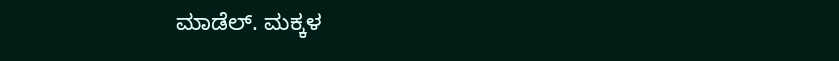ಮಾಡೆಲ್. ಮಕ್ಕಳ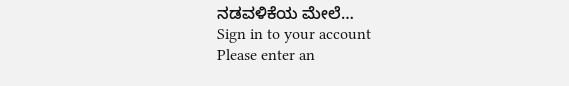ನಡವಳಿಕೆಯ ಮೇಲೆ…
Sign in to your account
Please enter an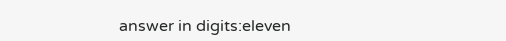answer in digits:eleven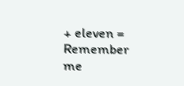+ eleven =
Remember me